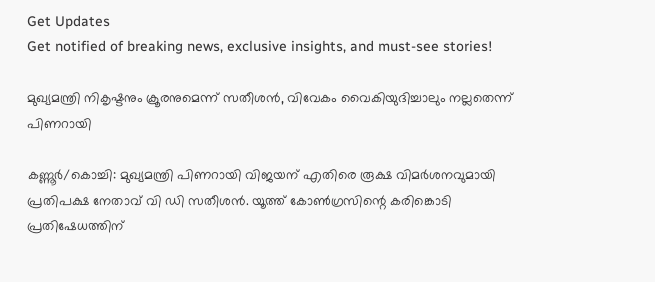Get Updates
Get notified of breaking news, exclusive insights, and must-see stories!

മുഖ്യമന്ത്രി നികൃഷ്ടനും ക്രൂരനുമെന്ന് സതീശന്‍, വിവേകം വൈകിയുദിച്ചാലും നല്ലതെന്ന് പിണറായി

കണ്ണൂര്‍/കൊച്ചി: മുഖ്യമന്ത്രി പിണറായി വിജയന് എതിരെ രൂക്ഷ വിമര്‍ശനവുമായി പ്രതിപക്ഷ നേതാവ് വി ഡി സതീശന്‍. യൂത്ത് കോണ്‍ഗ്രസിന്റെ കരിങ്കൊടി പ്രതിഷേധത്തിന്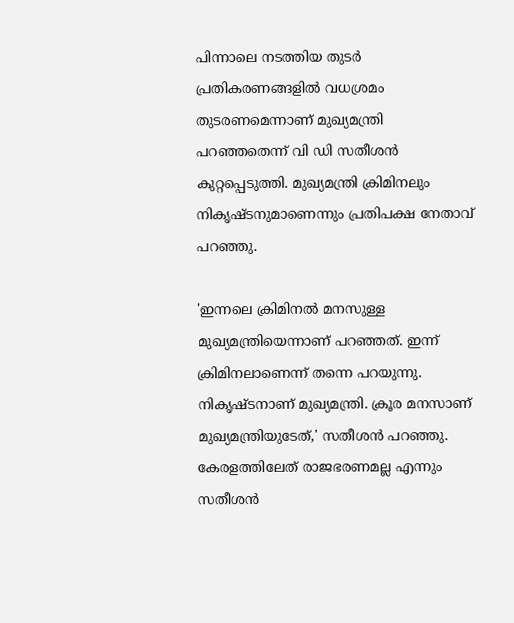പിന്നാലെ നടത്തിയ തുടര്‍ പ്രതികരണങ്ങളില്‍ വധശ്രമം തുടരണമെന്നാണ് മുഖ്യമന്ത്രി പറഞ്ഞതെന്ന് വി ഡി സതീശന്‍ കുറ്റപ്പെടുത്തി. മുഖ്യമന്ത്രി ക്രിമിനലും നികൃഷ്ടനുമാണെന്നും പ്രതിപക്ഷ നേതാവ് പറഞ്ഞു.

'ഇന്നലെ ക്രിമിനല്‍ മനസുള്ള മുഖ്യമന്ത്രിയെന്നാണ് പറഞ്ഞത്. ഇന്ന് ക്രിമിനലാണെന്ന് തന്നെ പറയുന്നു. നികൃഷ്ടനാണ് മുഖ്യമന്ത്രി. ക്രൂര മനസാണ് മുഖ്യമന്ത്രിയുടേത്,' സതീശന്‍ പറഞ്ഞു. കേരളത്തിലേത് രാജഭരണമല്ല എന്നും സതീശന്‍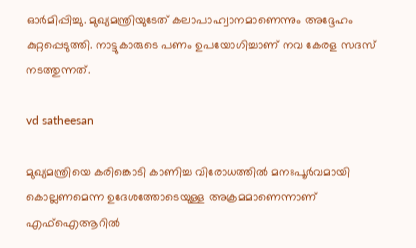ഓര്‍മിപ്പിച്ചു. മുഖ്യമന്ത്രിയുടേത് കലാപാഹ്വാനമാണെന്നും അദ്ദേഹം കുറ്റപ്പെടുത്തി. നാട്ടുകാരുടെ പണം ഉപയോഗിച്ചാണ് നവ കേരള സദസ് നടത്തുന്നത്.

vd satheesan

മുഖ്യമന്ത്രിയെ കരിങ്കൊടി കാണിച്ച വിരോധത്തില്‍ മനഃപൂര്‍വമായി കൊല്ലണമെന്ന ഉദേശത്തോടെയുള്ള അക്രമമാണെന്നാണ് എഫ്‌ഐആറില്‍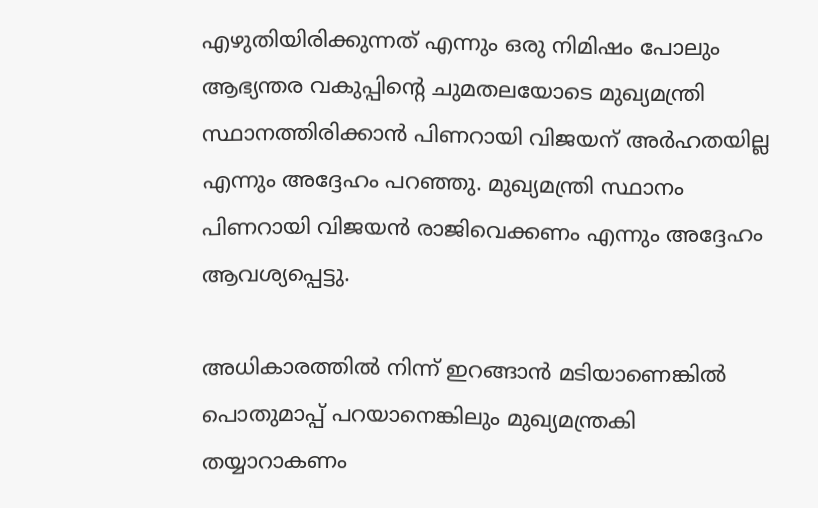എഴുതിയിരിക്കുന്നത് എന്നും ഒരു നിമിഷം പോലും ആഭ്യന്തര വകുപ്പിന്റെ ചുമതലയോടെ മുഖ്യമന്ത്രി സ്ഥാനത്തിരിക്കാന്‍ പിണറായി വിജയന് അര്‍ഹതയില്ല എന്നും അദ്ദേഹം പറഞ്ഞു. മുഖ്യമന്ത്രി സ്ഥാനം പിണറായി വിജയന്‍ രാജിവെക്കണം എന്നും അദ്ദേഹം ആവശ്യപ്പെട്ടു.

അധികാരത്തില്‍ നിന്ന് ഇറങ്ങാന്‍ മടിയാണെങ്കില്‍ പൊതുമാപ്പ് പറയാനെങ്കിലും മുഖ്യമന്ത്രകി തയ്യാറാകണം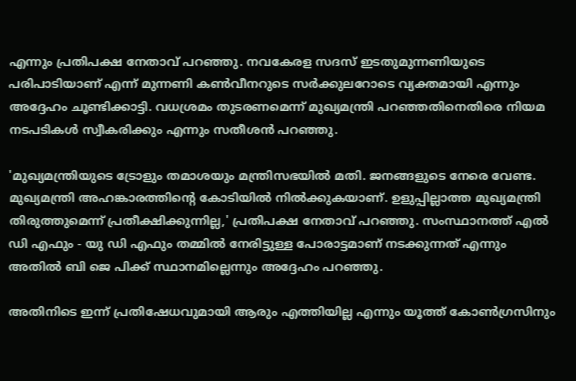എന്നും പ്രതിപക്ഷ നേതാവ് പറഞ്ഞു. നവകേരള സദസ് ഇടതുമുന്നണിയുടെ പരിപാടിയാണ് എന്ന് മുന്നണി കണ്‍വീനറുടെ സര്‍ക്കുലറോടെ വ്യക്തമായി എന്നും അദ്ദേഹം ചൂണ്ടിക്കാട്ടി. വധശ്രമം തുടരണമെന്ന് മുഖ്യമന്ത്രി പറഞ്ഞതിനെതിരെ നിയമ നടപടികള്‍ സ്വീകരിക്കും എന്നും സതീശന്‍ പറഞ്ഞു.

'മുഖ്യമന്ത്രിയുടെ ട്രോളും തമാശയും മന്ത്രിസഭയില്‍ മതി. ജനങ്ങളുടെ നേരെ വേണ്ട. മുഖ്യമന്ത്രി അഹങ്കാരത്തിന്റെ കോടിയില്‍ നില്‍ക്കുകയാണ്. ഉളുപ്പില്ലാത്ത മുഖ്യമന്ത്രി തിരുത്തുമെന്ന് പ്രതീക്ഷിക്കുന്നില്ല,' പ്രതിപക്ഷ നേതാവ് പറഞ്ഞു. സംസ്ഥാനത്ത് എല്‍ ഡി എഫും - യു ഡി എഫും തമ്മില്‍ നേരിട്ടുള്ള പോരാട്ടമാണ് നടക്കുന്നത് എന്നും അതില്‍ ബി ജെ പിക്ക് സ്ഥാനമില്ലെന്നും അദ്ദേഹം പറഞ്ഞു.

അതിനിടെ ഇന്ന് പ്രതിഷേധവുമായി ആരും എത്തിയില്ല എന്നും യൂത്ത് കോണ്‍ഗ്രസിനും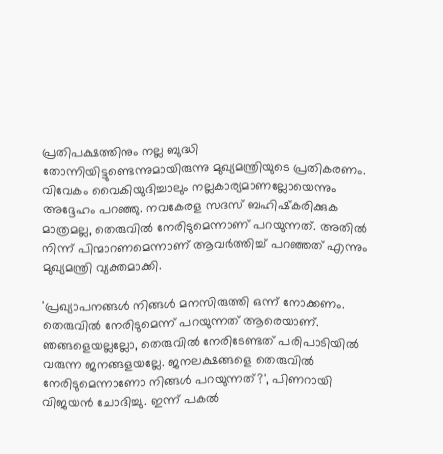പ്രതിപക്ഷത്തിനും നല്ല ബുദ്ധി തോന്നിയിട്ടുണ്ടെന്നുമായിരുന്നു മുഖ്യമന്ത്രിയുടെ പ്രതികരണം. വിവേകം വൈകിയുദിച്ചാലും നല്ലകാര്യമാണല്ലോയെന്നും അദ്ദേഹം പറഞ്ഞു. നവകേരള സദസ് ബഹിഷ്‌കരിക്കുക മാത്രമല്ല, തെരുവില്‍ നേരിടുമെന്നാണ് പറയുന്നത്. അതില്‍ നിന്ന് പിന്മാറണമെന്നാണ് ആവര്‍ത്തിച്ച് പറഞ്ഞത് എന്നും മുഖ്യമന്ത്രി വ്യക്തമാക്കി.

'പ്രഖ്യാപനങ്ങള്‍ നിങ്ങള്‍ മനസിരുത്തി ഒന്ന് നോക്കണം. തെരുവില്‍ നേരിടുമെന്ന് പറയുന്നത് ആരെയാണ്. ഞങ്ങളെയല്ലല്ലോ, തെരുവില്‍ നേരിടേണ്ടത് പരിപാടിയില്‍ വരുന്ന ജനങ്ങളയല്ലേ. ജനലക്ഷങ്ങളെ തെരുവില്‍ നേരിടുമെന്നാണോ നിങ്ങള്‍ പറയുന്നത്?', പിണറായി വിജയന്‍ ചോദിച്ചു. ഇന്ന് പകല്‍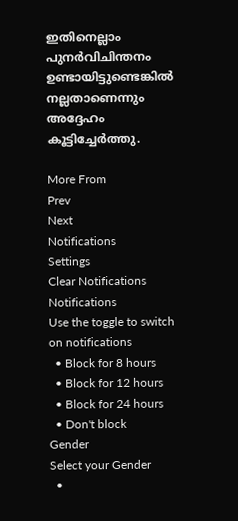ഇതിനെല്ലാം പുനര്‍വിചിന്തനം ഉണ്ടായിട്ടുണ്ടെങ്കില്‍ നല്ലതാണെന്നും അദ്ദേഹം കൂട്ടിച്ചേര്‍ത്തു.

More From
Prev
Next
Notifications
Settings
Clear Notifications
Notifications
Use the toggle to switch on notifications
  • Block for 8 hours
  • Block for 12 hours
  • Block for 24 hours
  • Don't block
Gender
Select your Gender
  •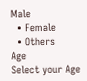Male
  • Female
  • Others
Age
Select your Age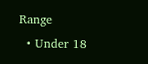Range
  • Under 18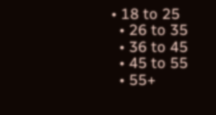• 18 to 25
  • 26 to 35
  • 36 to 45
  • 45 to 55
  • 55+